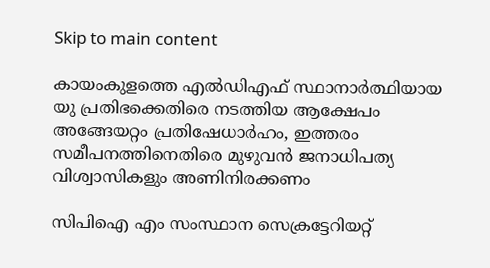Skip to main content

കായംകുളത്തെ എല്‍ഡിഎഫ്‌ സ്ഥാനാര്‍ത്ഥിയായ യു പ്രതിഭക്കെതിരെ നടത്തിയ ആക്ഷേപം അങ്ങേയറ്റം പ്രതിഷേധാര്‍ഹം, ഇത്തരം സമീപനത്തിനെതിരെ മുഴുവന്‍ ജനാധിപത്യ വിശ്വാസികളും അണിനിരക്കണം

സിപിഐ എം സംസ്ഥാന സെക്രട്ടേറിയറ്റ്‌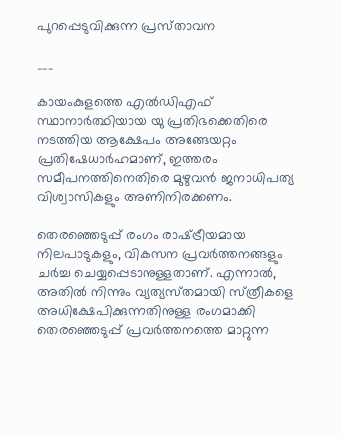പുറപ്പെടുവിക്കുന്ന പ്രസ്‌താവന

___

കായംകുളത്തെ എല്‍ഡിഎഫ്‌ സ്ഥാനാര്‍ത്ഥിയായ യു പ്രതിഭക്കെതിരെ നടത്തിയ ആക്ഷേപം അങ്ങേയറ്റം പ്രതിഷേധാര്‍ഹമാണ്, ഇത്തരം സമീപനത്തിനെതിരെ മുഴുവന്‍ ജനാധിപത്യ വിശ്വാസികളും അണിനിരക്കണം.

തെരഞ്ഞെടുപ്പ്‌ രംഗം രാഷ്‌ട്രീയമായ നിലപാടുകളും, വികസന പ്രവര്‍ത്തനങ്ങളും ചര്‍ച്ച ചെയ്യപ്പെടാനുള്ളതാണ്‌. എന്നാല്‍, അതില്‍ നിന്നും വ്യത്യസ്‌തമായി സ്‌ത്രീകളെ അധിക്ഷേപിക്കുന്നതിനുള്ള രംഗമാക്കി തെരഞ്ഞെടുപ്പ്‌ പ്രവര്‍ത്തനത്തെ മാറ്റുന്ന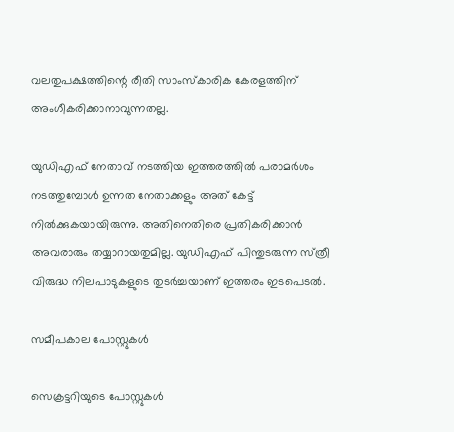വലതുപക്ഷത്തിന്റെ രീതി സാംസ്‌കാരിക കേരളത്തിന്‌ അംഗീകരിക്കാനാവുന്നതല്ല.

യുഡിഎഫ്‌ നേതാവ്‌ നടത്തിയ ഇത്തരത്തില്‍ പരാമര്‍ശം നടത്തുമ്പോള്‍ ഉന്നത നേതാക്കളും അത്‌ കേട്ട്‌ നില്‍ക്കുകയായിരുന്നു. അതിനെതിരെ പ്രതികരിക്കാന്‍ അവരാരും തയ്യാറായതുമില്ല. യുഡിഎഫ്‌ പിന്തുടരുന്ന സ്‌ത്രീ വിരുദ്ധ നിലപാടുകളുടെ തുടര്‍ച്ചയാണ്‌ ഇത്തരം ഇടപെടൽ.

സമീപകാല പോസ്റ്റുകൾ

സെക്രട്ടറിയുടെ പോസ്റ്റുകൾ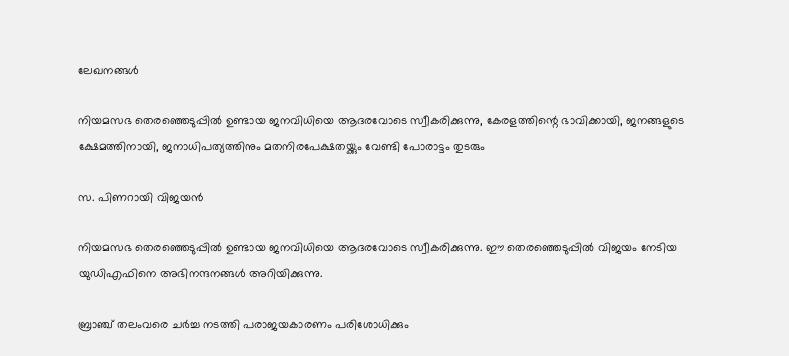ലേഖനങ്ങൾ

നിയമസഭ തെരഞ്ഞെടുപ്പിൽ ഉണ്ടായ ജനവിധിയെ ആദരവോടെ സ്വീകരിക്കുന്നു, കേരളത്തിന്റെ ഭാവിക്കായി, ജനങ്ങളുടെ ക്ഷേമത്തിനായി, ജനാധിപത്യത്തിനും മതനിരപേക്ഷതയ്ക്കും വേണ്ടി പോരാട്ടം തുടരും

സ. പിണറായി വിജയൻ

നിയമസഭ തെരഞ്ഞെടുപ്പിൽ ഉണ്ടായ ജനവിധിയെ ആദരവോടെ സ്വീകരിക്കുന്നു. ഈ തെരഞ്ഞെടുപ്പിൽ വിജയം നേടിയ യുഡിഎഫിനെ അഭിനന്ദനങ്ങൾ അറിയിക്കുന്നു.

ബ്രാഞ്ച് തലംവരെ ചർച്ച നടത്തി പരാജയകാരണം പരിശോധിക്കും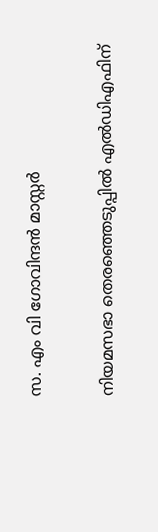സ. എം വി ഗോവിന്ദൻ മാസ്റ്റർ

നിയമസഭാ തെരഞ്ഞെടുപ്പിൽ എൽഡിഎഫിന്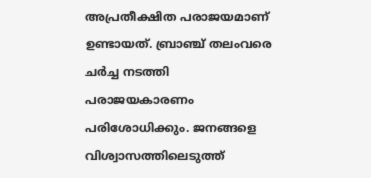അപ്രതീക്ഷിത പരാജയമാണ് ഉണ്ടായത്. ബ്രാഞ്ച് തലംവരെ ചർച്ച നടത്തി പരാജയകാരണം പരിശോധിക്കും. ജനങ്ങളെ വിശ്വാസത്തിലെടുത്ത്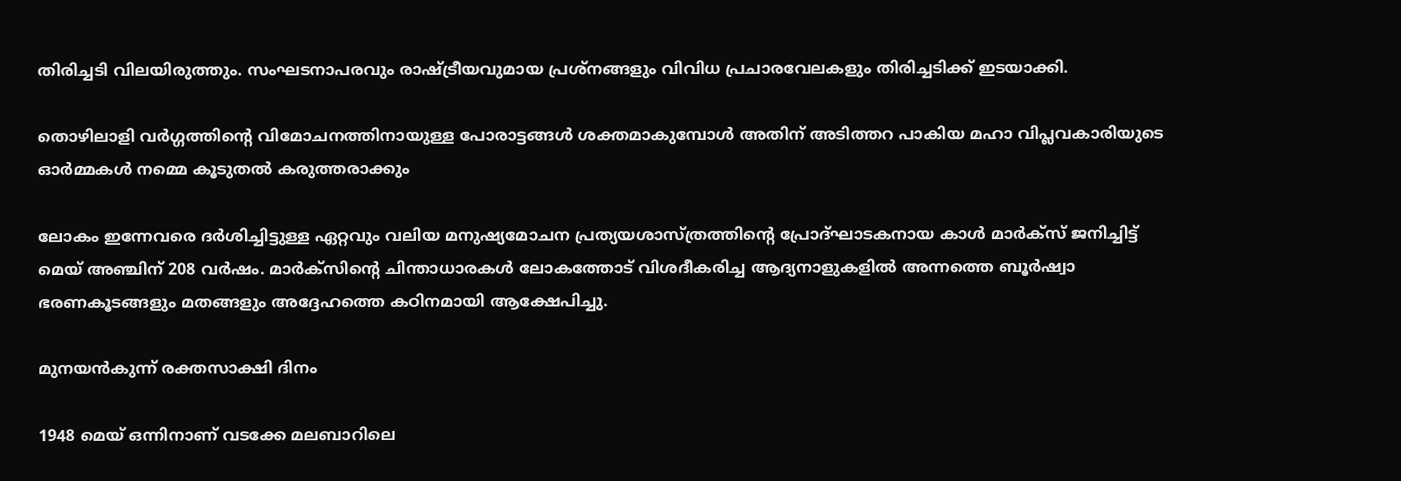തിരിച്ചടി വിലയിരുത്തും. സംഘടനാപരവും രാഷ്ട്രീയവുമായ പ്രശ്നങ്ങളും വിവിധ പ്രചാരവേലകളും തിരിച്ചടിക്ക് ഇടയാക്കി.

തൊഴിലാളി വർഗ്ഗത്തിന്റെ വിമോചനത്തിനായുള്ള പോരാട്ടങ്ങൾ ശക്തമാകുമ്പോൾ അതിന് അടിത്തറ പാകിയ മഹാ വിപ്ലവകാരിയുടെ ഓർമ്മകൾ നമ്മെ കൂടുതൽ കരുത്തരാക്കും

ലോകം ഇന്നേവരെ ദർശിച്ചിട്ടുള്ള ഏറ്റവും വലിയ മനുഷ്യമോചന പ്രത്യയശാസ്ത്രത്തിന്റെ പ്രോദ്ഘാടകനായ കാൾ മാർക്സ് ജനിച്ചിട്ട് മെയ് അഞ്ചിന് 208 വർഷം. മാർക്സിന്റെ ചിന്താധാരകൾ ലോകത്തോട്‌ വിശദീകരിച്ച ആദ്യനാളുകളിൽ അന്നത്തെ ബൂർഷ്വാ ഭരണകൂടങ്ങളും മതങ്ങളും അദ്ദേഹത്തെ കഠിനമായി ആക്ഷേപിച്ചു.

മുനയൻകുന്ന് രക്തസാക്ഷി ദിനം

1948 മെയ് ഒന്നിനാണ് വടക്കേ മലബാറിലെ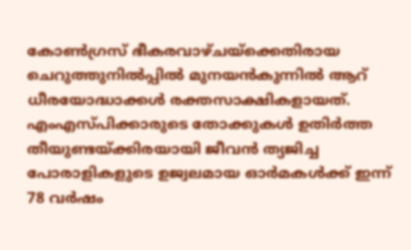കോൺഗ്രസ്‌ ഭീകരവാഴ്ചയ്‌ക്കെതിരായ ചെറുത്തുനിൽപ്പിൽ മുനയൻകുന്നിൽ ആറ്‌ ധീരയോദ്ധാക്കൾ രക്തസാക്ഷികളായത്. എംഎസ്‌പിക്കാരുടെ തോക്കുകൾ ഉതിർത്ത തീയുണ്ടയ്‌ക്കിരയായി ജീവൻ ത്യജിച്ച പോരാളികളുടെ ഉജ്വലമായ ഓർമകൾക്ക്‌ ഇന്ന് 78 വർഷം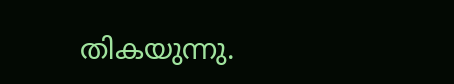തികയുന്നു.